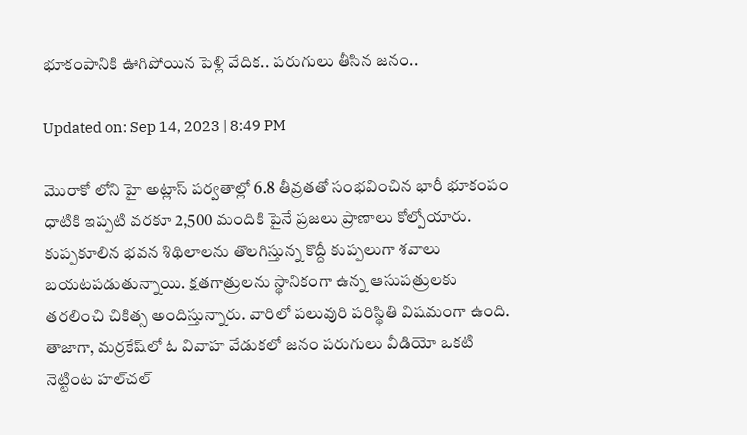భూకంపానికి ఊగిపోయిన పెళ్లి వేదిక.. పరుగులు తీసిన జనం..

Updated on: Sep 14, 2023 | 8:49 PM

మొరాకో లోని హై అట్లాస్‌ పర్వతాల్లో 6.8 తీవ్రతతో సంభవించిన భారీ భూకంపం ధాటికి ఇప్పటి వరకూ 2,500 మందికి పైనే ప్రజలు ప్రాణాలు కోల్పోయారు. కుప్పకూలిన భవన శిథిలాలను తొలగిస్తున్న కొద్దీ కుప్పలుగా శవాలు బయటపడుతున్నాయి. క్షతగాత్రులను స్థానికంగా ఉన్న ఆసుపత్రులకు తరలించి చికిత్స అందిస్తున్నారు. వారిలో పలువురి పరిస్థితి విషమంగా ఉంది. తాజాగా, మర్రకేష్‌లో ఓ వివాహ వేడుకలో జనం పరుగులు వీడియో ఒకటి నెట్టింట హల్‌చల్‌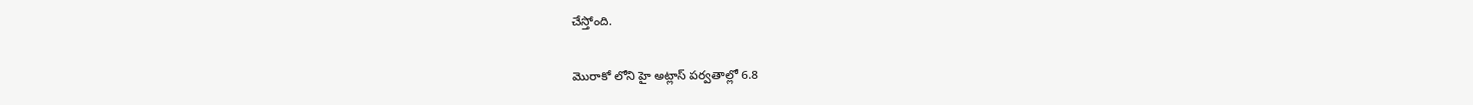చేస్తోంది.

మొరాకో లోని హై అట్లాస్‌ పర్వతాల్లో 6.8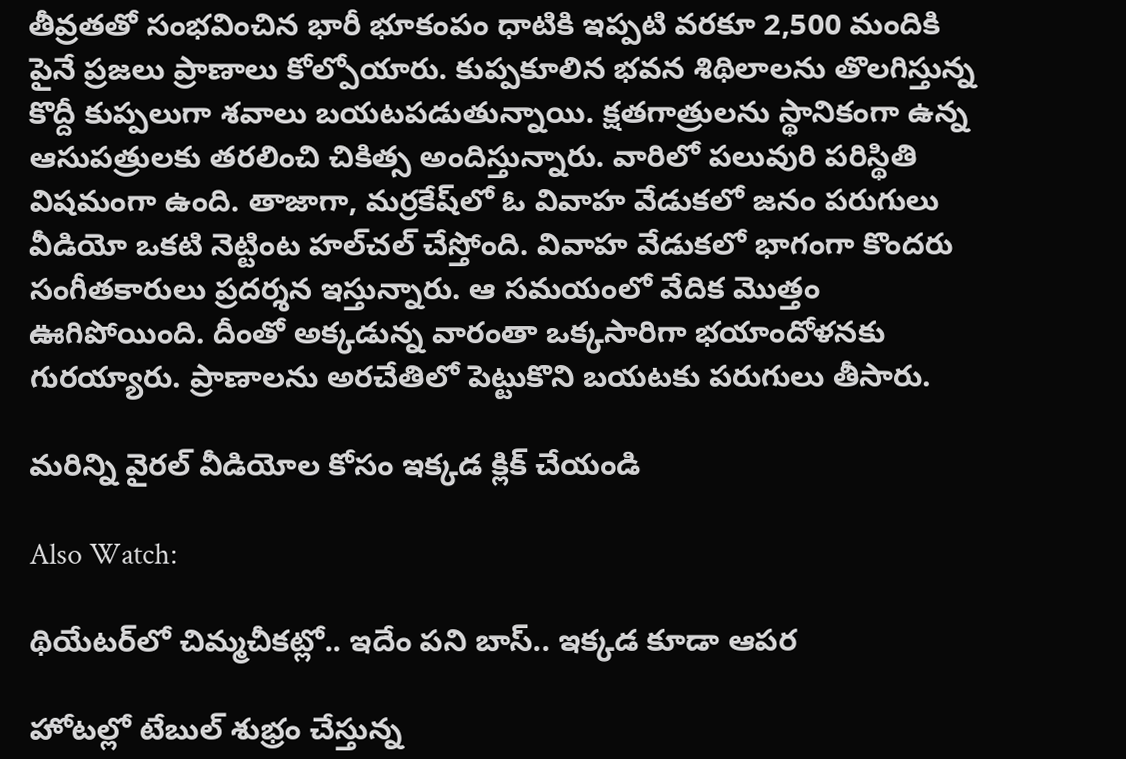తీవ్రతతో సంభవించిన భారీ భూకంపం ధాటికి ఇప్పటి వరకూ 2,500 మందికి పైనే ప్రజలు ప్రాణాలు కోల్పోయారు. కుప్పకూలిన భవన శిథిలాలను తొలగిస్తున్న కొద్దీ కుప్పలుగా శవాలు బయటపడుతున్నాయి. క్షతగాత్రులను స్థానికంగా ఉన్న ఆసుపత్రులకు తరలించి చికిత్స అందిస్తున్నారు. వారిలో పలువురి పరిస్థితి విషమంగా ఉంది. తాజాగా, మర్రకేష్‌లో ఓ వివాహ వేడుకలో జనం పరుగులు వీడియో ఒకటి నెట్టింట హల్‌చల్‌ చేస్తోంది. వివాహ వేడుకలో భాగంగా కొందరు సంగీతకారులు ప్రదర్శన ఇస్తున్నారు. ఆ సమయంలో వేదిక మొత్తం ఊగిపోయింది. దీంతో అక్కడున్న వారంతా ఒక్కసారిగా భయాందోళనకు గురయ్యారు. ప్రాణాలను అరచేతిలో పెట్టుకొని బయటకు పరుగులు తీసారు.

మరిన్ని వైరల్ వీడియోల కోసం ఇక్కడ క్లిక్ చేయండి

Also Watch:

థియేటర్‌లో చిమ్మచీకట్లో.. ఇదేం పని బాస్‌.. ఇక్కడ కూడా ఆపర

హోటల్లో టేబుల్‌ శుభ్రం చేస్తున్న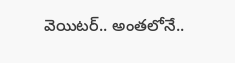వెయిటర్.. అంతలోనే..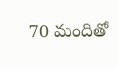70 మందితో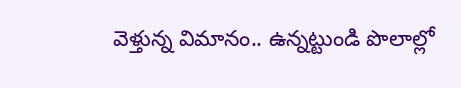వెళ్తున్న విమానం.. ఉన్నట్టుండి పొలాల్లో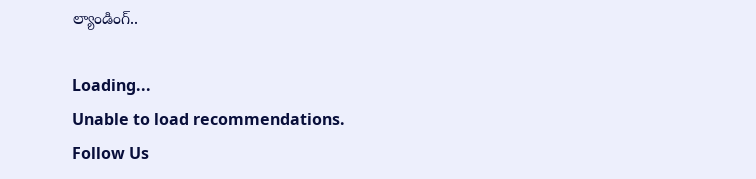ల్యాండింగ్‌..

Loading...
Unable to load recommendations.
Follow Us